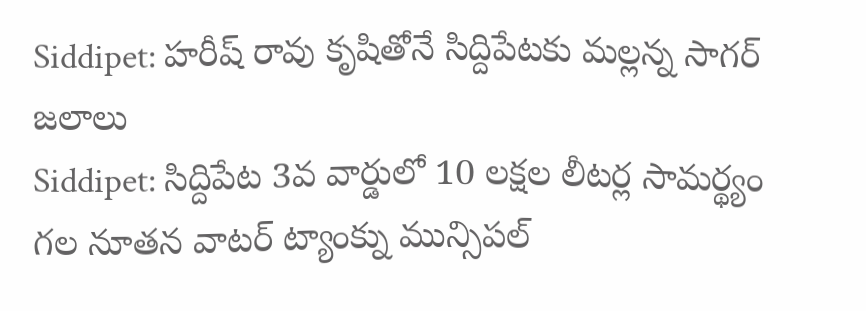Siddipet: హరీష్ రావు కృషితోనే సిద్దిపేటకు మల్లన్న సాగర్ జలాలు
Siddipet: సిద్దిపేట 3వ వార్డులో 10 లక్షల లీటర్ల సామర్థ్యం గల నూతన వాటర్ ట్యాంక్ను మున్సిపల్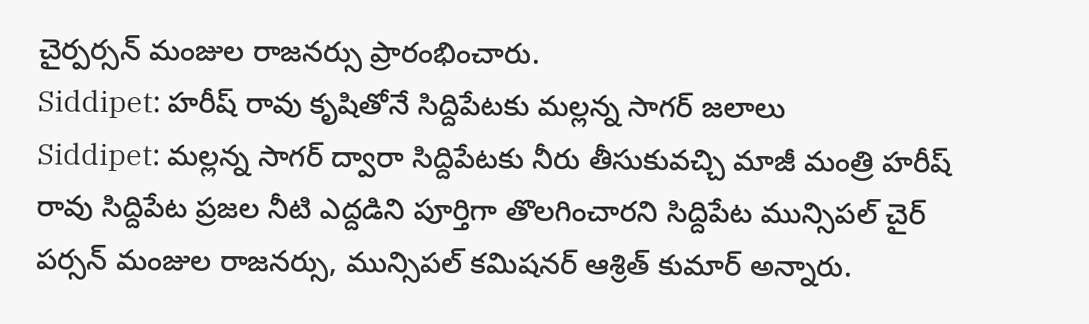చైర్పర్సన్ మంజుల రాజనర్సు ప్రారంభించారు.
Siddipet: హరీష్ రావు కృషితోనే సిద్దిపేటకు మల్లన్న సాగర్ జలాలు
Siddipet: మల్లన్న సాగర్ ద్వారా సిద్దిపేటకు నీరు తీసుకువచ్చి మాజీ మంత్రి హరీష్ రావు సిద్దిపేట ప్రజల నీటి ఎద్దడిని పూర్తిగా తొలగించారని సిద్దిపేట మున్సిపల్ చైర్ పర్సన్ మంజుల రాజనర్సు, మున్సిపల్ కమిషనర్ ఆశ్రిత్ కుమార్ అన్నారు.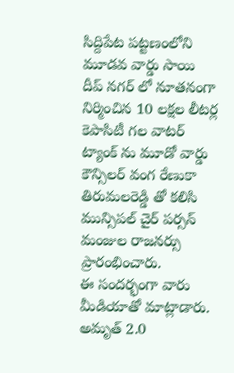సిద్దిపేట పట్టణంలోని మూడవ వార్డు సాయి దీప్ నగర్ లో నూతనంగా నిర్మించిన 10 లక్షల లీటర్ల కెపాసిటీ గల వాటర్ ట్యాంక్ ను మూడో వార్డు కౌన్సిలర్ వంగ రేణుకా తిరుమలరెడ్డి తో కలిసి మున్సిపల్ చైర్ పర్సన్ మంజుల రాజనర్సు ప్రారంభించారు.
ఈ సందర్భంగా వారు మీడియాతో మాట్లాడారు. అమృత్ 2.0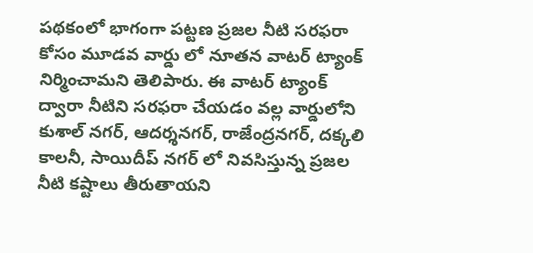పథకంలో భాగంగా పట్టణ ప్రజల నీటి సరఫరా కోసం మూడవ వార్డు లో నూతన వాటర్ ట్యాంక్ నిర్మించామని తెలిపారు. ఈ వాటర్ ట్యాంక్ ద్వారా నీటిని సరఫరా చేయడం వల్ల వార్డులోని కుశాల్ నగర్, ఆదర్శనగర్, రాజేంద్రనగర్, దక్కలి కాలనీ, సాయిదీప్ నగర్ లో నివసిస్తున్న ప్రజల నీటి కష్టాలు తీరుతాయని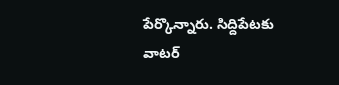పేర్కొన్నారు. సిద్దిపేటకు వాటర్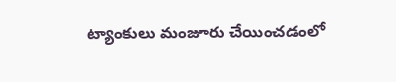ట్యాంకులు మంజూరు చేయించడంలో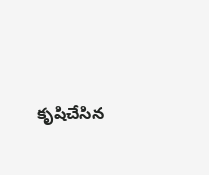కృషిచేసిన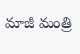మాజీ మంత్రి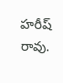హరీష్ రావు.